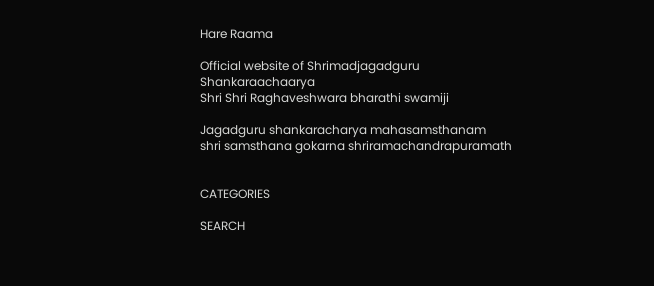Hare Raama

Official website of Shrimadjagadguru Shankaraachaarya
Shri Shri Raghaveshwara bharathi swamiji

Jagadguru shankaracharya mahasamsthanam
shri samsthana gokarna shriramachandrapuramath


CATEGORIES

SEARCH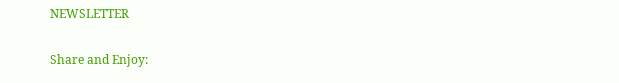NEWSLETTER

Share and Enjoy: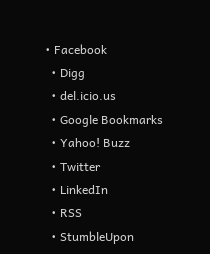• Facebook
  • Digg
  • del.icio.us
  • Google Bookmarks
  • Yahoo! Buzz
  • Twitter
  • LinkedIn
  • RSS
  • StumbleUpon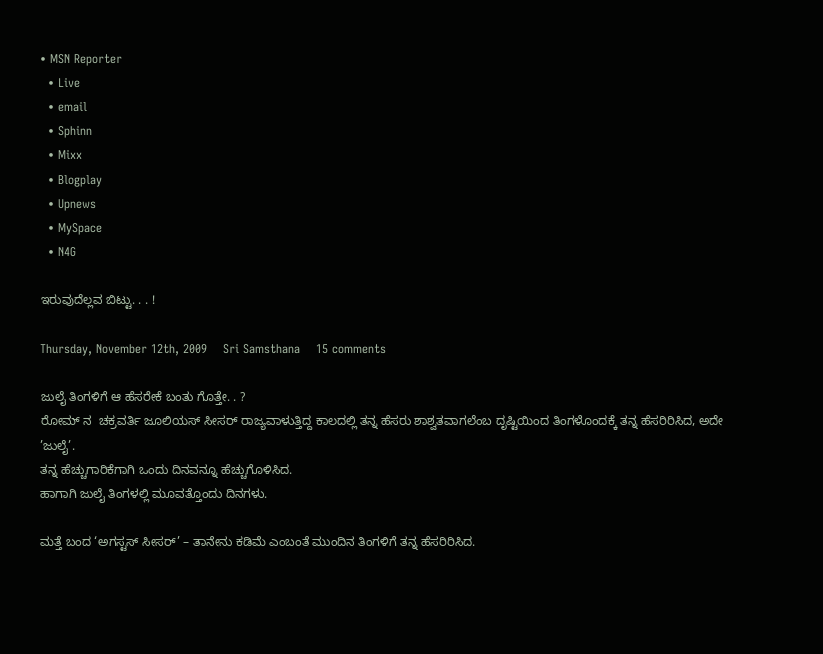• MSN Reporter
  • Live
  • email
  • Sphinn
  • Mixx
  • Blogplay
  • Upnews
  • MySpace
  • N4G

ಇರುವುದೆಲ್ಲವ ಬಿಟ್ಟು. . . !

Thursday, November 12th, 2009    Sri Samsthana    15 comments

ಜುಲೈ ತಿಂಗಳಿಗೆ ಆ ಹೆಸರೇಕೆ ಬಂತು ಗೊತ್ತೇ. . ?
ರೋಮ್ ನ  ಚಕ್ರವರ್ತಿ ಜೂಲಿಯಸ್ ಸೀಸರ್ ರಾಜ್ಯವಾಳುತ್ತಿದ್ದ ಕಾಲದಲ್ಲಿ ತನ್ನ ಹೆಸರು ಶಾಶ್ವತವಾಗಲೆಂಬ ದೃಷ್ಟಿಯಿಂದ ತಿಂಗಳೊಂದಕ್ಕೆ ತನ್ನ ಹೆಸರಿರಿಸಿದ, ಅದೇ ’ಜುಲೈ’.
ತನ್ನ ಹೆಚ್ಚುಗಾರಿಕೆಗಾಗಿ ಒಂದು ದಿನವನ್ನೂ ಹೆಚ್ಚುಗೊಳಿಸಿದ.
ಹಾಗಾಗಿ ಜುಲೈ ತಿಂಗಳಲ್ಲಿ ಮೂವತ್ತೊಂದು ದಿನಗಳು.

ಮತ್ತೆ ಬಂದ ‘ಅಗಸ್ಟಸ್ ಸೀಸರ್’ – ತಾನೇನು ಕಡಿಮೆ ಎಂಬಂತೆ ಮುಂದಿನ ತಿಂಗಳಿಗೆ ತನ್ನ ಹೆಸರಿರಿಸಿದ.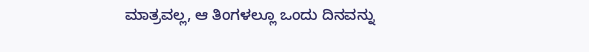ಮಾತ್ರವಲ್ಲ, ಆ ತಿಂಗಳಲ್ಲೂ ಒಂದು ದಿನವನ್ನು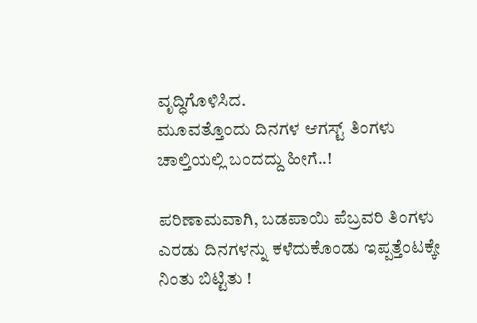ವೃದ್ಧಿಗೊಳಿಸಿದ.
ಮೂವತ್ತೊಂದು ದಿನಗಳ ಆಗಸ್ಟ್ ತಿಂಗಳು ಚಾಲ್ತಿಯಲ್ಲಿ ಬಂದದ್ದು ಹೀಗೆ..!

ಪರಿಣಾಮವಾಗಿ, ಬಡಪಾಯಿ ಪೆಬ್ರವರಿ ತಿಂಗಳು ಎರಡು ದಿನಗಳನ್ನು ಕಳೆದುಕೊಂಡು ಇಪ್ಪತ್ತೆಂಟಕ್ಕೇ ನಿಂತು ಬಿಟ್ಟಿತು !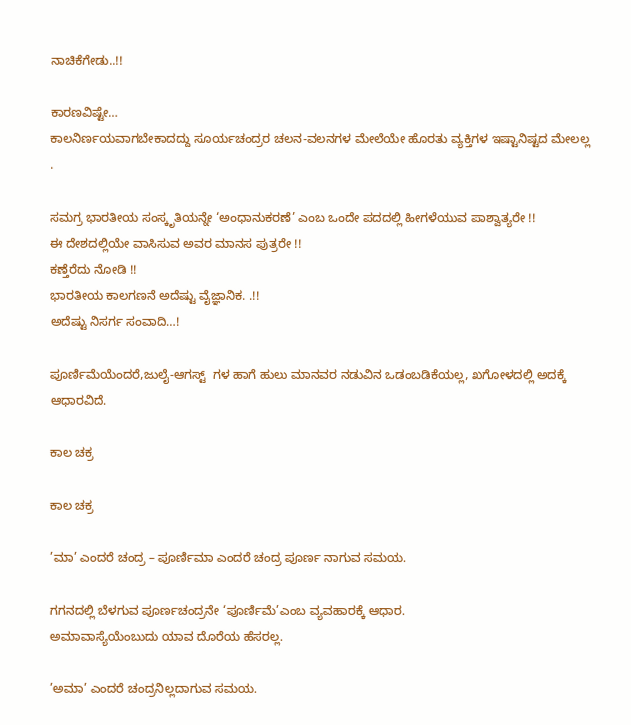ನಾಚಿಕೆಗೇಡು..!!

ಕಾರಣವಿಷ್ಟೇ…
ಕಾಲನಿರ್ಣಯವಾಗಬೇಕಾದದ್ದು ಸೂರ್ಯಚಂದ್ರರ ಚಲನ-ವಲನಗಳ ಮೇಲೆಯೇ ಹೊರತು ವ್ಯಕ್ತಿಗಳ ಇಷ್ಟಾನಿಷ್ಟದ ಮೇಲಲ್ಲ
.

ಸಮಗ್ರ ಭಾರತೀಯ ಸಂಸ್ಕೃತಿಯನ್ನೇ ‘ಅಂಧಾನುಕರಣೆ’ ಎಂಬ ಒಂದೇ ಪದದಲ್ಲಿ ಹೀಗಳೆಯುವ ಪಾಶ್ವಾತ್ಯರೇ !!
ಈ ದೇಶದಲ್ಲಿಯೇ ವಾಸಿಸುವ ಅವರ ಮಾನಸ ಪುತ್ರರೇ !!
ಕಣ್ತೆರೆದು ನೋಡಿ !!
ಭಾರತೀಯ ಕಾಲಗಣನೆ ಅದೆಷ್ಟು ವೈಜ್ಞಾನಿಕ. .!!
ಅದೆಷ್ಟು ನಿಸರ್ಗ ಸಂವಾದಿ…!

ಪೂರ್ಣಿಮೆಯೆಂದರೆ,ಜುಲೈ-ಆಗಸ್ಟ್  ಗಳ ಹಾಗೆ ಹುಲು ಮಾನವರ ನಡುವಿನ ಒಡಂಬಡಿಕೆಯಲ್ಲ, ಖಗೋಳದಲ್ಲಿ ಅದಕ್ಕೆ ಆಧಾರವಿದೆ.

ಕಾಲ ಚಕ್ರ

ಕಾಲ ಚಕ್ರ

’ಮಾ’ ಎಂದರೆ ಚಂದ್ರ – ಪೂರ್ಣಿಮಾ ಎಂದರೆ ಚಂದ್ರ ಪೂರ್ಣ ನಾಗುವ ಸಮಯ.

ಗಗನದಲ್ಲಿ ಬೆಳಗುವ ಪೂರ್ಣಚಂದ್ರನೇ ‘ಪೂರ್ಣಿಮೆ’ಎಂಬ ವ್ಯವಹಾರಕ್ಕೆ ಆಧಾರ.
ಅಮಾವಾಸ್ಯೆಯೆಂಬುದು ಯಾವ ದೊರೆಯ ಹೆಸರಲ್ಲ.

’ಅಮಾ’ ಎಂದರೆ ಚಂದ್ರನಿಲ್ಲದಾಗುವ ಸಮಯ.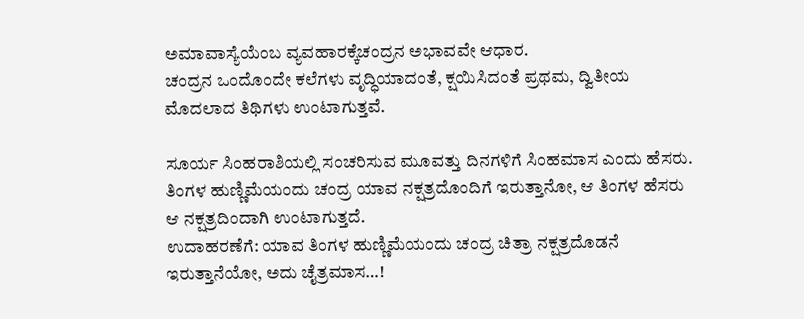ಅಮಾವಾಸ್ಯೆಯೆಂಬ ವ್ಯವಹಾರಕ್ಕೆಚಂದ್ರನ ಅಭಾವವೇ ಆಧಾರ.
ಚಂದ್ರನ ಒಂದೊಂದೇ ಕಲೆಗಳು ವೃದ್ಧಿಯಾದಂತೆ, ಕ್ಷಯಿಸಿದಂತೆ ಪ್ರಥಮ, ದ್ವಿತೀಯ ಮೊದಲಾದ ತಿಥಿಗಳು ಉಂಟಾಗುತ್ತವೆ.

ಸೂರ್ಯ ಸಿಂಹರಾಶಿಯಲ್ಲಿ ಸಂಚರಿಸುವ ಮೂವತ್ತು ದಿನಗಳಿಗೆ ಸಿಂಹಮಾಸ ಎಂದು ಹೆಸರು.
ತಿಂಗಳ ಹುಣ್ಣಿಮೆಯಂದು ಚಂದ್ರ ಯಾವ ನಕ್ಷತ್ರದೊಂದಿಗೆ ಇರುತ್ತಾನೋ, ಆ ತಿಂಗಳ ಹೆಸರು ಆ ನಕ್ಷತ್ರದಿಂದಾಗಿ ಉಂಟಾಗುತ್ತದೆ.
ಉದಾಹರಣೆಗೆ: ಯಾವ ತಿಂಗಳ ಹುಣ್ಣಿಮೆಯಂದು ಚಂದ್ರ ಚಿತ್ರಾ ನಕ್ಷತ್ರದೊಡನೆ ಇರುತ್ತಾನೆಯೋ, ಅದು ಚೈತ್ರಮಾಸ…!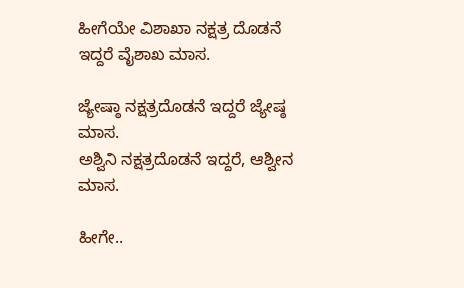ಹೀಗೆಯೇ ವಿಶಾಖಾ ನಕ್ಷತ್ರ ದೊಡನೆ ಇದ್ದರೆ ವೈಶಾಖ ಮಾಸ.

ಜ್ಯೇಷ್ಠಾ ನಕ್ಷತ್ರದೊಡನೆ ಇದ್ದರೆ ಜ್ಯೇಷ್ಠ ಮಾಸ.
ಅಶ್ವಿನಿ ನಕ್ಷತ್ರದೊಡನೆ ಇದ್ದರೆ, ಆಶ್ವೀನ ಮಾಸ.

ಹೀಗೇ..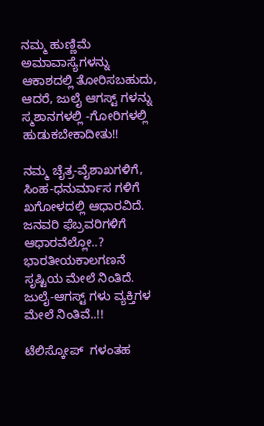ನಮ್ಮ ಹುಣ್ಣಿಮೆ ಅಮಾವಾಸ್ಯೆಗಳನ್ನು ಆಕಾಶದಲ್ಲಿ ತೋರಿಸಬಹುದು,
ಆದರೆ, ಜುಲೈ ಆಗಸ್ಟ್ ಗಳನ್ನು ಸ್ಮಶಾನಗಳಲ್ಲಿ -ಗೋರಿಗಳಲ್ಲಿ ಹುಡುಕಬೇಕಾದೀತು!!

ನಮ್ಮ ಚೈತ್ರ-ವೈಶಾಖಗಳಿಗೆ, ಸಿಂಹ-ಧನುರ್ಮಾಸ ಗಳಿಗೆ ಖಗೋಳದಲ್ಲಿ ಆಧಾರವಿದೆ.
ಜನವರಿ ಫೆಬ್ರವರಿಗಳಿಗೆ ಆಧಾರವೆಲ್ಲೋ..?
ಭಾರತೀಯಕಾಲಗಣನೆ ಸೃಷ್ಟಿಯ ಮೇಲೆ ನಿಂತಿದೆ.
ಜುಲೈ-ಆಗಸ್ಟ್ ಗಳು ವ್ಯಕ್ತಿಗಳ ಮೇಲೆ ನಿಂತಿವೆ..!!

ಟೆಲಿಸ್ಕೋಪ್  ಗಳಂತಹ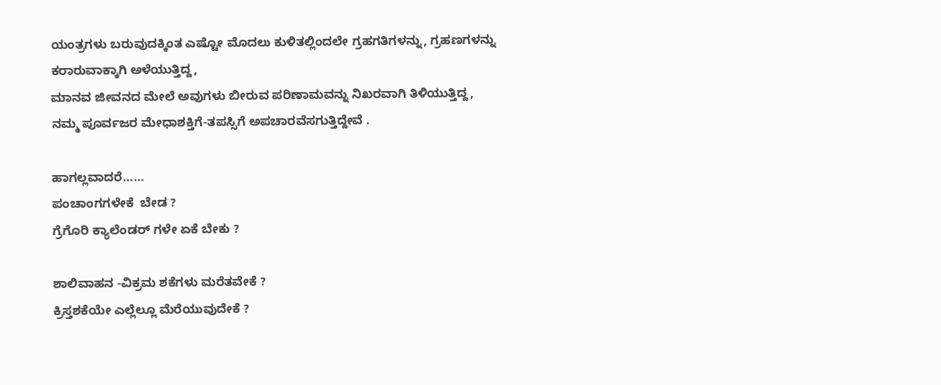ಯಂತ್ರಗಳು ಬರುವುದಕ್ಕಿಂತ ಎಷ್ಟೋ ಮೊದಲು ಕುಳಿತಲ್ಲಿಂದಲೇ ಗ್ರಹಗತಿಗಳನ್ನು, ಗ್ರಹಣಗಳನ್ನು ಕರಾರುವಾಕ್ಕಾಗಿ ಅಳೆಯುತ್ತಿದ್ದ,
ಮಾನವ ಜೀವನದ ಮೇಲೆ ಅವುಗಳು ಬೀರುವ ಪರಿಣಾಮವನ್ನು ನಿಖರವಾಗಿ ತಿಳಿಯುತ್ತಿದ್ದ,
ನಮ್ಮ ಪೂರ್ವಜರ ಮೇಧಾಶಕ್ತಿಗೆ-ತಪಸ್ಸಿಗೆ ಅಪಚಾರವೆಸಗುತ್ತಿದ್ದೇವೆ .

ಹಾಗಲ್ಲವಾದರೆ……
ಪಂಚಾಂಗಗಳೇಕೆ  ಬೇಡ ?
ಗ್ರೆಗೊರಿ ಕ್ಯಾಲೆಂಡರ್ ಗಳೇ ಏಕೆ ಬೇಕು ?

ಶಾಲಿವಾಹನ -ವಿಕ್ರಮ ಶಕೆಗಳು ಮರೆತವೇಕೆ ?
ಕ್ರಿಸ್ತಶಕೆಯೇ ಎಲ್ಲೆಲ್ಲೂ ಮೆರೆಯುವುದೇಕೆ ?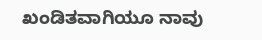ಖಂಡಿತವಾಗಿಯೂ ನಾವು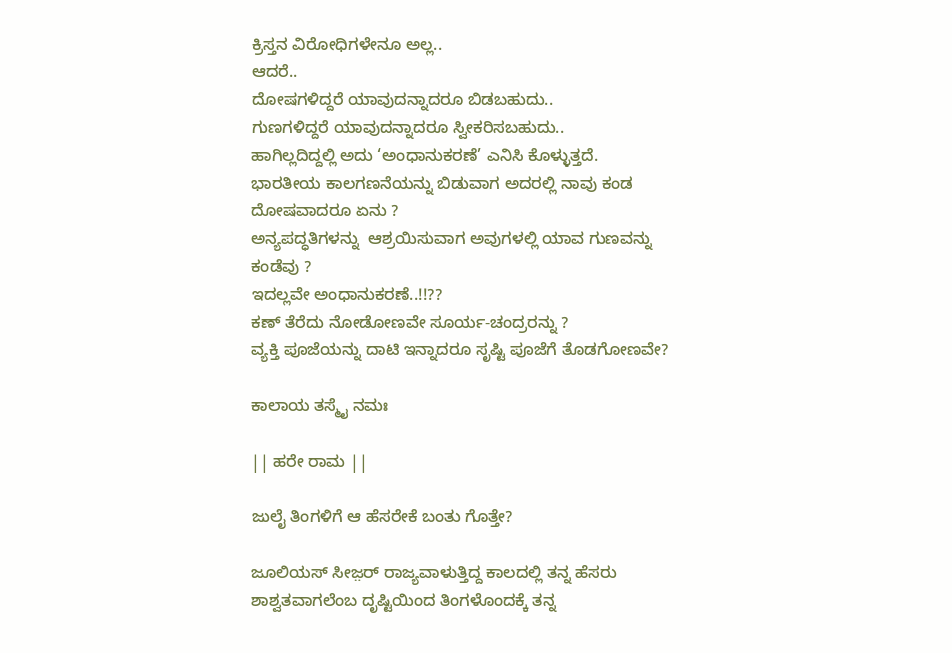ಕ್ರಿಸ್ತನ ವಿರೋಧಿಗಳೇನೂ ಅಲ್ಲ..
ಆದರೆ..
ದೋಷಗಳಿದ್ದರೆ ಯಾವುದನ್ನಾದರೂ ಬಿಡಬಹುದು..
ಗುಣಗಳಿದ್ದರೆ ಯಾವುದನ್ನಾದರೂ ಸ್ವೀಕರಿಸಬಹುದು..
ಹಾಗಿಲ್ಲದಿದ್ದಲ್ಲಿ ಅದು ‘ಅಂಧಾನುಕರಣೆ’ ಎನಿಸಿ ಕೊಳ್ಳುತ್ತದೆ.
ಭಾರತೀಯ ಕಾಲಗಣನೆಯನ್ನು ಬಿಡುವಾಗ ಅದರಲ್ಲಿ ನಾವು ಕಂಡ ದೋಷವಾದರೂ ಏನು ?
ಅನ್ಯಪದ್ಧತಿಗಳನ್ನು  ಆಶ್ರಯಿಸುವಾಗ ಅವುಗಳಲ್ಲಿ ಯಾವ ಗುಣವನ್ನು ಕಂಡೆವು ?
ಇದಲ್ಲವೇ ಅಂಧಾನುಕರಣೆ..!!??
ಕಣ್ ತೆರೆದು ನೋಡೋಣವೇ ಸೂರ್ಯ-ಚಂದ್ರರನ್ನು ?
ವ್ಯಕ್ತಿ ಪೂಜೆಯನ್ನು ದಾಟಿ ಇನ್ನಾದರೂ ಸೃಷ್ಟಿ ಪೂಜೆಗೆ ತೊಡಗೋಣವೇ?

ಕಾಲಾಯ ತಸ್ಮೈ ನಮಃ

|| ಹರೇ ರಾಮ ||

ಜುಲೈ ತಿಂಗಳಿಗೆ ಆ ಹೆಸರೇಕೆ ಬಂತು ಗೊತ್ತೇ?

ಜೂಲಿಯಸ್ ಸೀಜ಼ರ್ ರಾಜ್ಯವಾಳುತ್ತಿದ್ದ ಕಾಲದಲ್ಲಿ ತನ್ನ ಹೆಸರು ಶಾಶ್ವತವಾಗಲೆಂಬ ದೃಷ್ಟಿಯಿಂದ ತಿಂಗಳೊಂದಕ್ಕೆ ತನ್ನ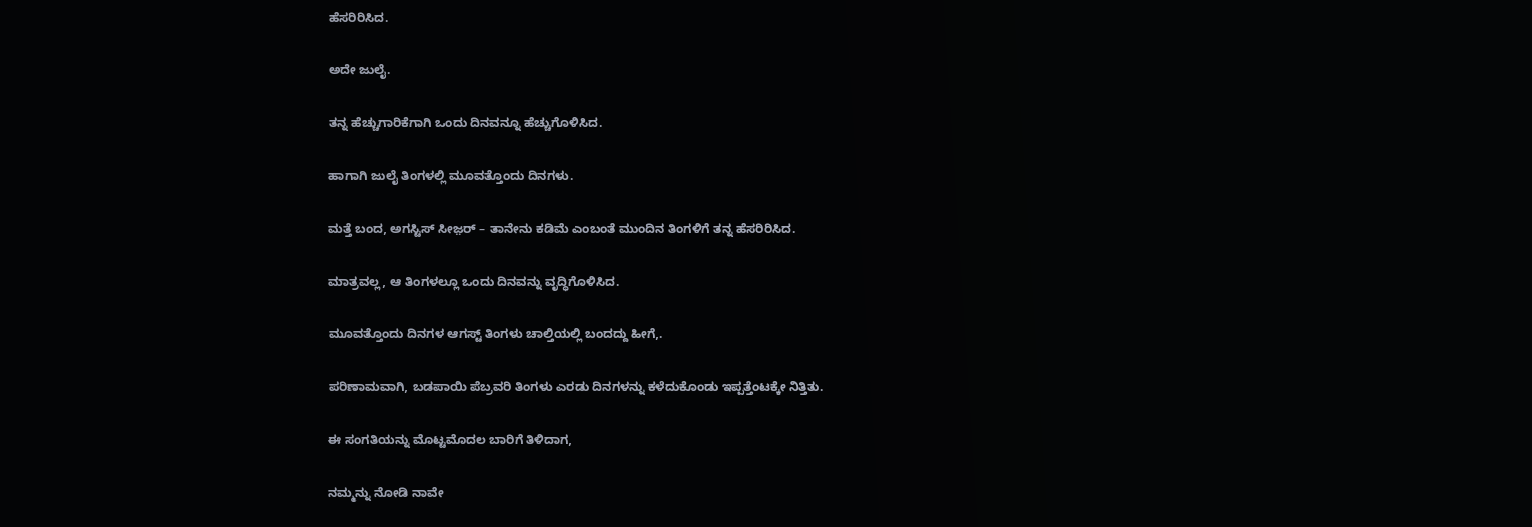ಹೆಸರಿರಿಸಿದ.

ಅದೇ ಜುಲೈ.

ತನ್ನ ಹೆಚ್ಚುಗಾರಿಕೆಗಾಗಿ ಒಂದು ದಿನವನ್ನೂ ಹೆಚ್ಚುಗೊಳಿಸಿದ.

ಹಾಗಾಗಿ ಜುಲೈ ತಿಂಗಳಲ್ಲಿ ಮೂವತ್ತೊಂದು ದಿನಗಳು.

ಮತ್ತೆ ಬಂದ, ಅಗಸ್ಟಿಸ್ ಸೀಜ಼ರ್ – ತಾನೇನು ಕಡಿಮೆ ಎಂಬಂತೆ ಮುಂದಿನ ತಿಂಗಳಿಗೆ ತನ್ನ ಹೆಸರಿರಿಸಿದ.

ಮಾತ್ರವಲ್ಲ, ಆ ತಿಂಗಳಲ್ಲೂ ಒಂದು ದಿನವನ್ನು ವೃದ್ಧಿಗೊಳಿಸಿದ.

ಮೂವತ್ತೊಂದು ದಿನಗಳ ಆಗಸ್ಟ್ ತಿಂಗಳು ಚಾಲ್ತಿಯಲ್ಲಿ ಬಂದದ್ದು ಹೀಗೆ,.

ಪರಿಣಾಮವಾಗಿ, ಬಡಪಾಯಿ ಪೆಬ್ರವರಿ ತಿಂಗಳು ಎರಡು ದಿನಗಳನ್ನು ಕಳೆದುಕೊಂಡು ಇಪ್ಪತ್ತೆಂಟಕ್ಕೇ ನಿತ್ತಿತು.

ಈ ಸಂಗತಿಯನ್ನು ಮೊಟ್ಟಮೊದಲ ಬಾರಿಗೆ ತಿಳಿದಾಗ,

ನಮ್ಮನ್ನು ನೋಡಿ ನಾವೇ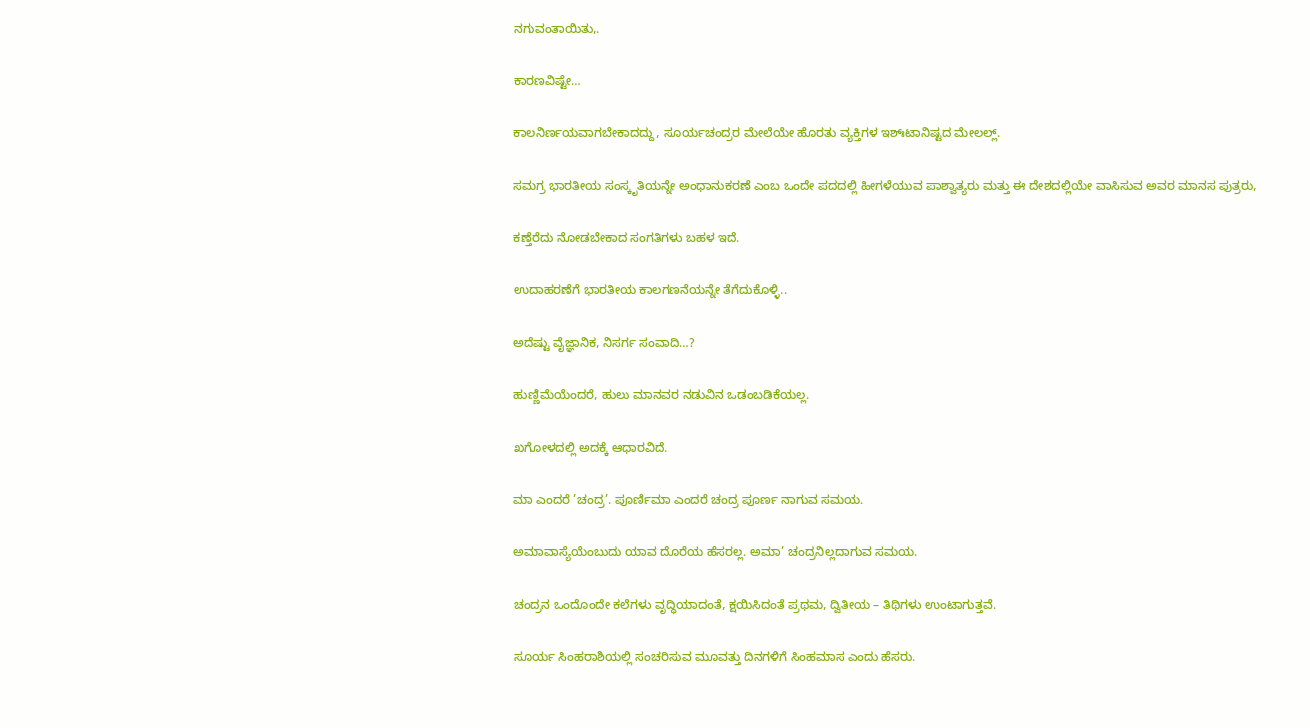ನಗುವಂತಾಯಿತು,.

ಕಾರಣವಿಷ್ಟೇ…

ಕಾಲನಿರ್ಣಯವಾಗಬೇಕಾದದ್ದು, ಸೂರ್ಯಚಂದ್ರರ ಮೇಲೆಯೇ ಹೊರತು ವ್ಯಕ್ತಿಗಳ ಇಶ್ಃಟಾನಿಷ್ಟದ ಮೇಲಲ್ಲ್.

ಸಮಗ್ರ ಭಾರತೀಯ ಸಂಸ್ಕೃತಿಯನ್ನೇ ಅಂಧಾನುಕರಣೆ ಎಂಬ ಒಂದೇ ಪದದಲ್ಲಿ ಹೀಗಳೆಯುವ ಪಾಶ್ವಾತ್ಯರು ಮತ್ತು ಈ ದೇಶದಲ್ಲಿಯೇ ವಾಸಿಸುವ ಅವರ ಮಾನಸ ಪುತ್ರರು,

ಕಣ್ತೆರೆದು ನೋಡಬೇಕಾದ ಸಂಗತಿಗಳು ಬಹಳ ಇದೆ.

ಉದಾಹರಣೆಗೆ ಭಾರತೀಯ ಕಾಲಗಣನೆಯನ್ನೇ ತೆಗೆದುಕೊಳ್ಳಿ..

ಅದೆಷ್ಟು ವೈಜ್ಞಾನಿಕ, ನಿಸರ್ಗ ಸಂವಾದಿ…?

ಹುಣ್ಣಿಮೆಯೆಂದರೆ, ಹುಲು ಮಾನವರ ನಡುವಿನ ಒಡಂಬಡಿಕೆಯಲ್ಲ.

ಖಗೋಳದಲ್ಲಿ ಅದಕ್ಕೆ ಆಧಾರವಿದೆ.

ಮಾ ಎಂದರೆ ’ಚಂದ್ರ’. ಪೂರ್ಣಿಮಾ ಎಂದರೆ ಚಂದ್ರ ಪೂರ್ಣ ನಾಗುವ ಸಮಯ.

ಅಮಾವಾಸ್ಯೆಯೆಂಬುದು ಯಾವ ದೊರೆಯ ಹೆಸರಲ್ಲ. ಅಮಾ’ ಚಂದ್ರನಿಲ್ಲದಾಗುವ ಸಮಯ.

ಚಂದ್ರನ ಒಂದೊಂದೇ ಕಲೆಗಳು ವೃದ್ಧಿಯಾದಂತೆ, ಕ್ಷಯಿಸಿದಂತೆ ಪ್ರಥಮ, ದ್ವಿತೀಯ – ತಿಥಿಗಳು ಉಂಟಾಗುತ್ತವೆ.

ಸೂರ್ಯ ಸಿಂಹರಾಶಿಯಲ್ಲಿ ಸಂಚರಿಸುವ ಮೂವತ್ತು ದಿನಗಳಿಗೆ ಸಿಂಹಮಾಸ ಎಂದು ಹೆಸರು.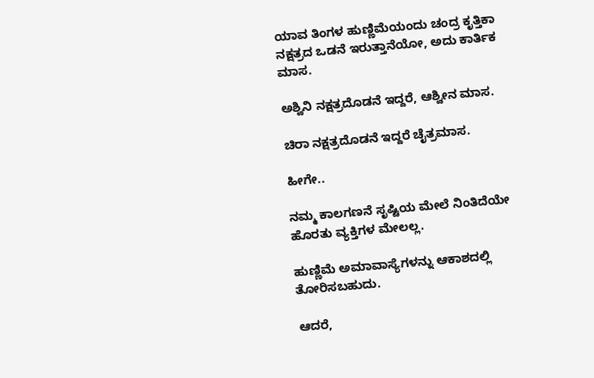ಯಾವ ತಿಂಗಳ ಹುಣ್ಣಿಮೆಯಂದು ಚಂದ್ರ ಕೃತ್ತಿಕಾ ನಕ್ಷತ್ರದ ಒಡನೆ ಇರುತ್ತಾನೆಯೋ, ಅದು ಕಾರ್ತಿಕ ಮಾಸ.

ಅಶ್ವಿನಿ ನಕ್ಷತ್ರದೊಡನೆ ಇದ್ದರೆ, ಆಶ್ವೀನ ಮಾಸ.

ಚಿರಾ ನಕ್ಷತ್ರದೊಡನೆ ಇದ್ದರೆ ಚೈತ್ರಮಾಸ.

ಹೀಗೇ..

ನಮ್ಮ ಕಾಲಗಣನೆ ಸೃಷ್ಟಿಯ ಮೇಲೆ ನಿಂತಿದೆಯೇ ಹೊರತು ವ್ಯಕ್ತಿಗಳ ಮೇಲಲ್ಲ.

ಹುಣ್ಣಿಮೆ ಅಮಾವಾಸ್ಯೆಗಳನ್ನು ಆಕಾಶದಲ್ಲಿ ತೋರಿಸಬಹುದು.

ಆದರೆ,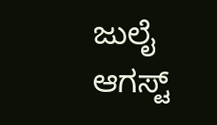ಜುಲೈ ಆಗಸ್ಟ್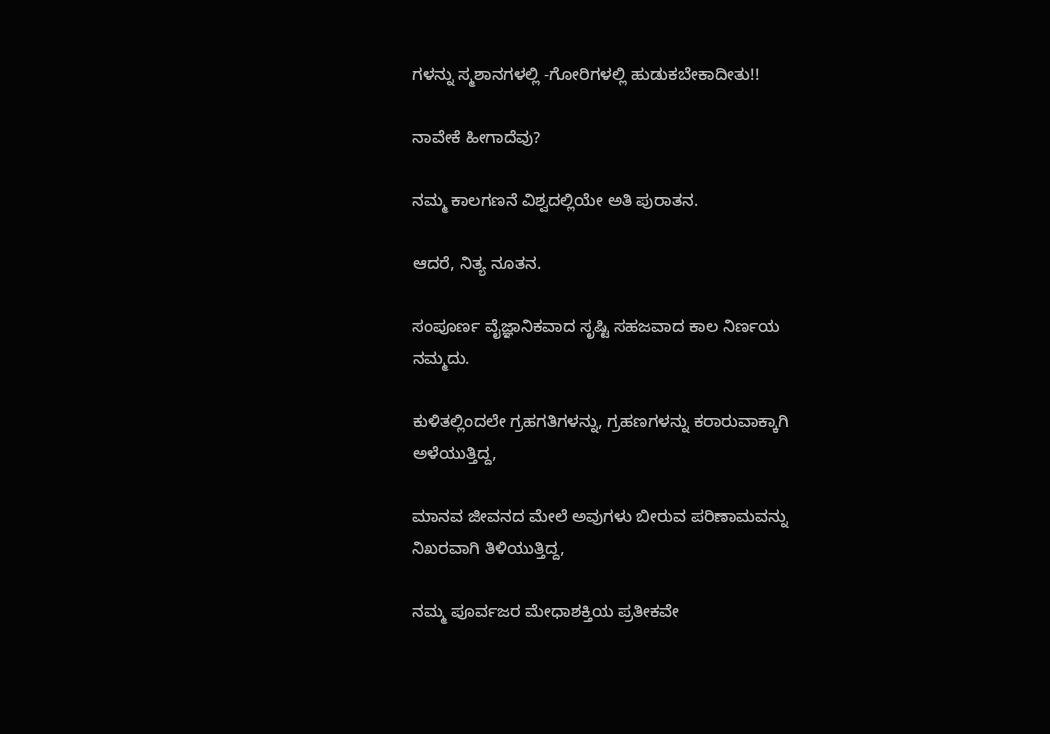ಗಳನ್ನು ಸ್ಮಶಾನಗಳಲ್ಲಿ -ಗೋರಿಗಳಲ್ಲಿ ಹುಡುಕಬೇಕಾದೀತು!!

ನಾವೇಕೆ ಹೀಗಾದೆವು?

ನಮ್ಮ ಕಾಲಗಣನೆ ವಿಶ್ವದಲ್ಲಿಯೇ ಅತಿ ಪುರಾತನ.

ಆದರೆ, ನಿತ್ಯ ನೂತನ.

ಸಂಪೂರ್ಣ ವೈಜ್ಞಾನಿಕವಾದ ಸೃಷ್ಟಿ ಸಹಜವಾದ ಕಾಲ ನಿರ್ಣಯ ನಮ್ಮದು.

ಕುಳಿತಲ್ಲಿಂದಲೇ ಗ್ರಹಗತಿಗಳನ್ನು, ಗ್ರಹಣಗಳನ್ನು ಕರಾರುವಾಕ್ಕಾಗಿ ಅಳೆಯುತ್ತಿದ್ದ,

ಮಾನವ ಜೀವನದ ಮೇಲೆ ಅವುಗಳು ಬೀರುವ ಪರಿಣಾಮವನ್ನು ನಿಖರವಾಗಿ ತಿಳಿಯುತ್ತಿದ್ದ,

ನಮ್ಮ ಪೂರ್ವಜರ ಮೇಧಾಶಕ್ತಿಯ ಪ್ರತೀಕವೇ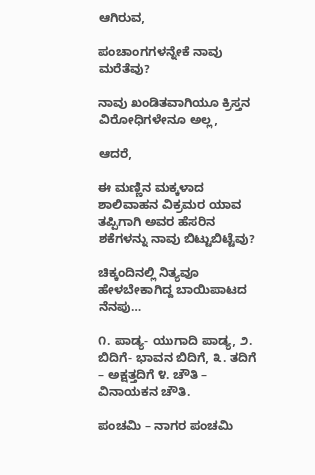ಆಗಿರುವ,

ಪಂಚಾಂಗಗಳನ್ನೇಕೆ ನಾವು ಮರೆತೆವು?

ನಾವು ಖಂಡಿತವಾಗಿಯೂ ಕ್ರಿಸ್ತನ ವಿರೋಧಿಗಳೇನೂ ಅಲ್ಲ,

ಆದರೆ,

ಈ ಮಣ್ಣಿನ ಮಕ್ಕಳಾದ ಶಾಲಿವಾಹನ ವಿಕ್ರಮರ ಯಾವ ತಪ್ಪಿಗಾಗಿ ಅವರ ಹೆಸರಿನ ಶಕೆಗಳನ್ನು ನಾವು ಬಿಟ್ಟುಬಿಟ್ಟೆವು?

ಚಿಕ್ಕಂದಿನಲ್ಲಿ ನಿತ್ಯವೂ ಹೇಳಬೇಕಾಗಿದ್ದ ಬಾಯಿಪಾಟದ ನೆನಪು…

೧. ಪಾಡ್ಯ- ಯುಗಾದಿ ಪಾಡ್ಯ, ೨. ಬಿದಿಗೆ- ಭಾವನ ಬಿದಿಗೆ, ೩. ತದಿಗೆ – ಅಕ್ಷತ್ತದಿಗೆ ೪. ಚೌತಿ – ವಿನಾಯಕನ ಚೌತಿ.

ಪಂಚಮಿ – ನಾಗರ ಪಂಚಮಿ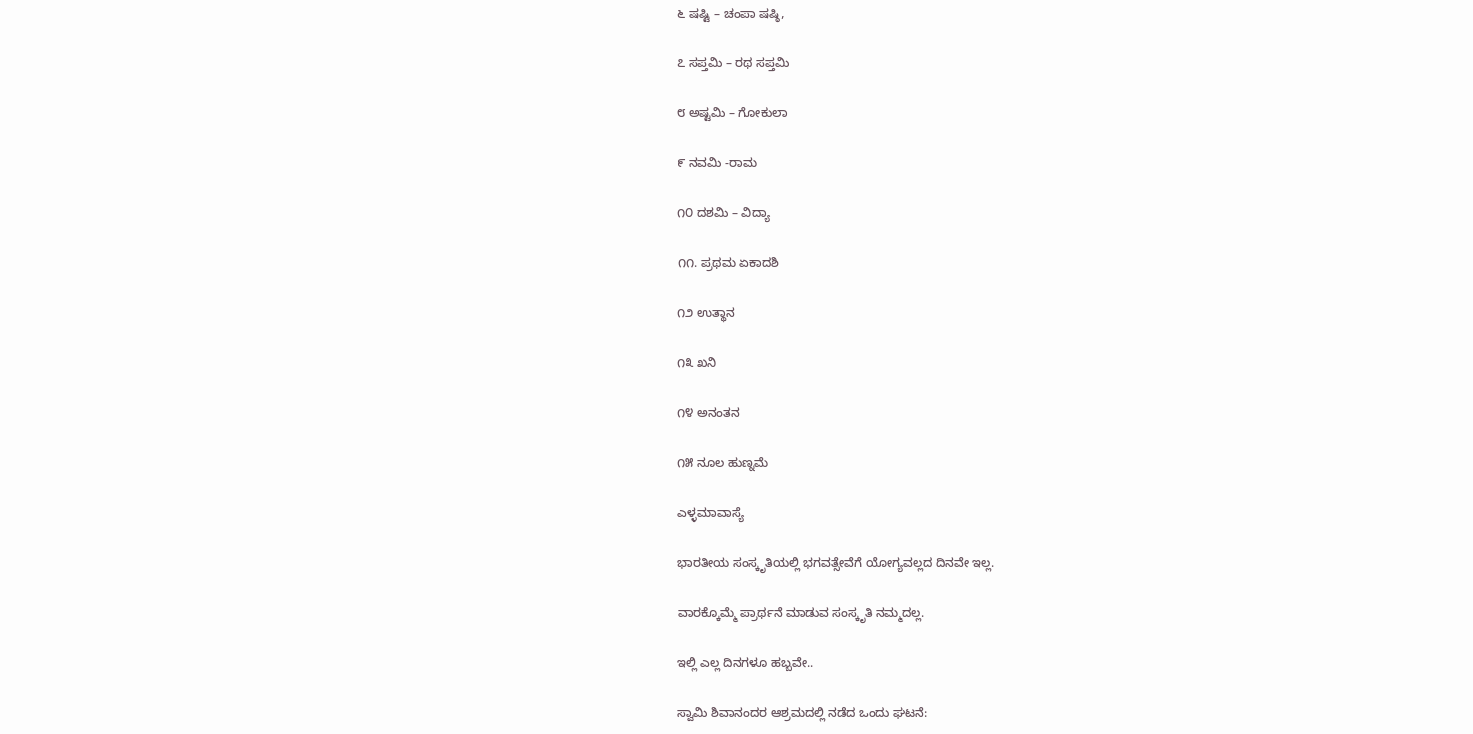೬ ಷಷ್ಟಿ – ಚಂಪಾ ಷಷ್ಠಿ,

೭ ಸಪ್ತಮಿ – ರಥ ಸಪ್ತಮಿ

೮ ಅಷ್ಟಮಿ – ಗೋಕುಲಾ

೯ ನವಮಿ -ರಾಮ

೧೦ ದಶಮಿ – ವಿದ್ಯಾ

೧೧. ಪ್ರಥಮ ಏಕಾದಶಿ

೧೨ ಉತ್ಥಾನ

೧೩ ಖನಿ

೧೪ ಅನಂತನ

೧೫ ನೂಲ ಹುಣ್ನಮೆ

ಎಳ್ಳಮಾವಾಸ್ಯೆ

ಭಾರತೀಯ ಸಂಸ್ಕೃತಿಯಲ್ಲಿ ಭಗವತ್ಸೇವೆಗೆ ಯೋಗ್ಯವಲ್ಲದ ದಿನವೇ ಇಲ್ಲ.

ವಾರಕ್ಕೊಮ್ಮೆ ಪ್ರಾರ್ಥನೆ ಮಾಡುವ ಸಂಸ್ಕೃತಿ ನಮ್ಮದಲ್ಲ.

ಇಲ್ಲಿ ಎಲ್ಲ ದಿನಗಳೂ ಹಬ್ಬವೇ..

ಸ್ವಾಮಿ ಶಿವಾನಂದರ ಆಶ್ರಮದಲ್ಲಿ ನಡೆದ ಒಂದು ಘಟನೆ: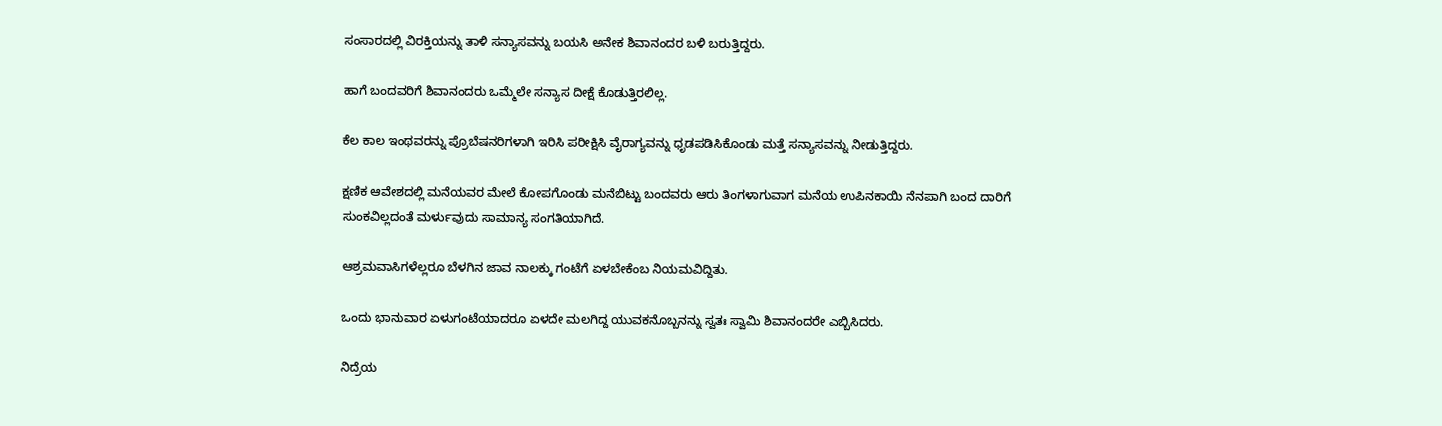ಸಂಸಾರದಲ್ಲಿ ವಿರಕ್ತಿಯನ್ನು ತಾಳಿ ಸನ್ಯಾಸವನ್ನು ಬಯಸಿ ಅನೇಕ ಶಿವಾನಂದರ ಬಳಿ ಬರುತ್ತಿದ್ದರು.

ಹಾಗೆ ಬಂದವರಿಗೆ ಶಿವಾನಂದರು ಒಮ್ಮೆಲೇ ಸನ್ಯಾಸ ದೀಕ್ಷೆ ಕೊಡುತ್ತಿರಲಿಲ್ಲ.

ಕೆಲ ಕಾಲ ಇಂಥವರನ್ನು ಪ್ರೊಬೆಷನರಿಗಳಾಗಿ ಇರಿಸಿ ಪರೀಕ್ಷಿಸಿ ವೈರಾಗ್ಯವನ್ನು ಧೃಡಪಡಿಸಿಕೊಂಡು ಮತ್ತೆ ಸನ್ಯಾಸವನ್ನು ನೀಡುತ್ತಿದ್ದರು.

ಕ್ಷಣಿಕ ಆವೇಶದಲ್ಲಿ ಮನೆಯವರ ಮೇಲೆ ಕೋಪಗೊಂಡು ಮನೆಬಿಟ್ಟು ಬಂದವರು ಆರು ತಿಂಗಳಾಗುವಾಗ ಮನೆಯ ಉಪಿನಕಾಯಿ ನೆನಪಾಗಿ ಬಂದ ದಾರಿಗೆ ಸುಂಕವಿಲ್ಲದಂತೆ ಮರ್ಳುವುದು ಸಾಮಾನ್ಯ ಸಂಗತಿಯಾಗಿದೆ.

ಆಶ್ರಮವಾಸಿಗಳೆಲ್ಲರೂ ಬೆಳಗಿನ ಜಾವ ನಾಲಕ್ಕು ಗಂಟೆಗೆ ಏಳಬೇಕೆಂಬ ನಿಯಮವಿದ್ದಿತು.

ಒಂದು ಭಾನುವಾರ ಏಳುಗಂಟೆಯಾದರೂ ಏಳದೇ ಮಲಗಿದ್ದ ಯುವಕನೊಬ್ಬನನ್ನು ಸ್ವತಃ ಸ್ವಾಮಿ ಶಿವಾನಂದರೇ ಎಬ್ಬಿಸಿದರು.

ನಿದ್ರೆಯ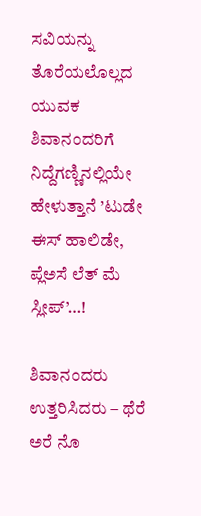ಸವಿಯನ್ನು ತೊರೆಯಲೊಲ್ಲದ ಯುವಕ ಶಿವಾನಂದರಿಗೆ ನಿದ್ದೆಗಣ್ಣಿನಲ್ಲಿಯೇ ಹೇಳುತ್ತಾನೆ ’ಟುಡೇ ಈಸ್ ಹಾಲಿಡೇ, ಪ್ಲೆಅಸೆ ಲೆತ್ ಮೆ ಸ್ಲೀಪ್’…!

ಶಿವಾನಂದರು ಉತ್ತರಿಸಿದರು – ಥೆರೆ ಅರೆ ನೊ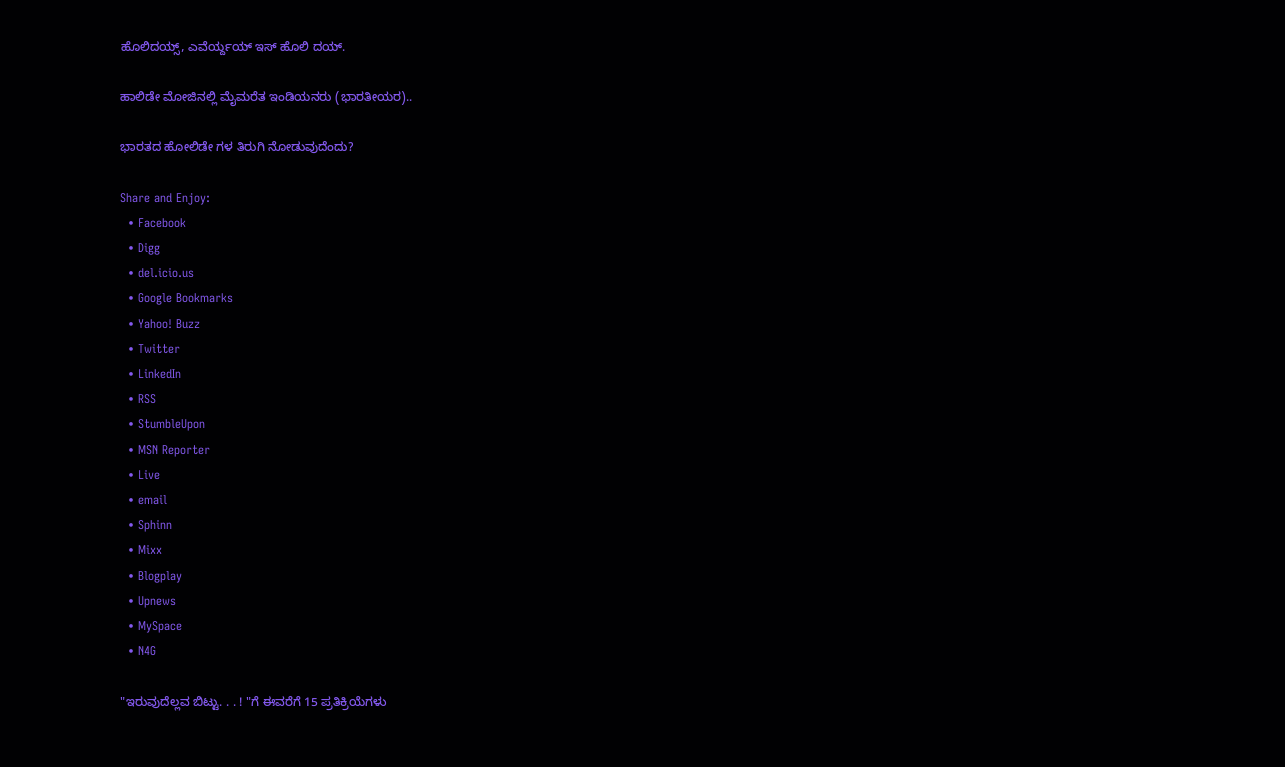ಹೊಲಿದಯ್ಸ್, ಎವೆರ್ಯ್ದಯ್ ಇಸ್ ಹೊಲಿ ದಯ್.

ಹಾಲಿಡೇ ಮೋಜಿನಲ್ಲಿ ಮೈಮರೆತ ಇಂಡಿಯನರು (ಭಾರತೀಯರ)..

ಭಾರತದ ಹೋಲಿಡೇ ಗಳ ತಿರುಗಿ ನೋಡುವುದೆಂದು?

Share and Enjoy:
  • Facebook
  • Digg
  • del.icio.us
  • Google Bookmarks
  • Yahoo! Buzz
  • Twitter
  • LinkedIn
  • RSS
  • StumbleUpon
  • MSN Reporter
  • Live
  • email
  • Sphinn
  • Mixx
  • Blogplay
  • Upnews
  • MySpace
  • N4G

"ಇರುವುದೆಲ್ಲವ ಬಿಟ್ಟು. . . ! "ಗೆ ಈವರೆಗೆ 15 ಪ್ರತಿಕ್ರಿಯೆಗಳು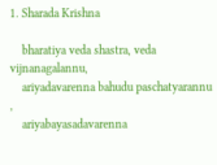1. Sharada Krishna

    bharatiya veda shastra, veda vijnanagalannu,
    ariyadavarenna bahudu paschatyarannu ,
    ariyabayasadavarenna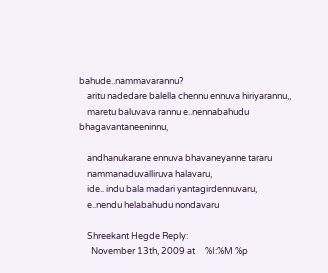bahude..nammavarannu?
    aritu nadedare balella chennu ennuva hiriyarannu,,
    maretu baluvava rannu e..nennabahudu bhagavantaneeninnu,

    andhanukarane ennuva bhavaneyanne tararu
    nammanaduvalliruva halavaru,
    ide.. indu bala madari yantagirdennuvaru,
    e..nendu helabahudu nondavaru

    Shreekant Hegde Reply:
      November 13th, 2009 at     %I:%M %p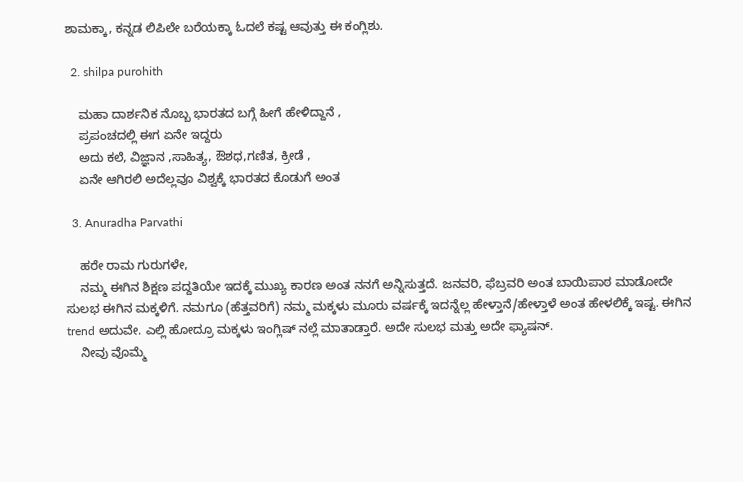ಶಾಮಕ್ಕಾ, ಕನ್ನಡ ಲಿಪಿಲೇ ಬರೆಯಕ್ಕಾ ಓದಲೆ ಕಷ್ಟ ಆವುತ್ತು ಈ ಕಂಗ್ಲಿಶು.

  2. shilpa purohith

    ಮಹಾ ದಾರ್ಶನಿಕ ನೊಬ್ಬ ಭಾರತದ ಬಗ್ಗೆ ಹೀಗೆ ಹೇಳಿದ್ದಾನೆ ,
    ಪ್ರಪಂಚದಲ್ಲಿ ಈಗ ಏನೇ ಇದ್ದರು
    ಅದು ಕಲೆ, ವಿಜ್ಞಾನ ,ಸಾಹಿತ್ಯ, ಔಶಧ,ಗಣಿತ, ಕ್ರೀಡೆ ,
    ಏನೇ ಆಗಿರಲಿ ಅದೆಲ್ಲವೂ ವಿಶ್ವಕ್ಕೆ ಭಾರತದ ಕೊಡುಗೆ ಅಂತ

  3. Anuradha Parvathi

    ಹರೇ ರಾಮ ಗುರುಗಳೇ,
    ನಮ್ಮ ಈಗಿನ ಶಿಕ್ಷಣ ಪದ್ದತಿಯೇ ಇದಕ್ಕೆ ಮುಖ್ಯ ಕಾರಣ ಅಂತ ನನಗೆ ಅನ್ನಿಸುತ್ತದೆ. ಜನವರಿ, ಫೆಬ್ರವರಿ ಅಂತ ಬಾಯಿಪಾಠ ಮಾಡೋದೇ ಸುಲಭ ಈಗಿನ ಮಕ್ಕಳಿಗೆ. ನಮಗೂ (ಹೆತ್ತವರಿಗೆ) ನಮ್ಮ ಮಕ್ಕಳು ಮೂರು ವರ್ಷಕ್ಕೆ ಇದನ್ನೆಲ್ಲ ಹೇಳ್ತಾನೆ/ಹೇಳ್ತಾಳೆ ಅಂತ ಹೇಳಲಿಕ್ಕೆ ಇಷ್ಟ. ಈಗಿನ trend ಅದುವೇ. ಎಲ್ಲಿ ಹೋದ್ರೂ ಮಕ್ಕಳು ಇಂಗ್ಲಿಷ್ ನಲ್ಲೆ ಮಾತಾಡ್ತಾರೆ. ಅದೇ ಸುಲಭ ಮತ್ತು ಅದೇ ಫ್ಯಾಷನ್.
    ನೀವು ವೊಮ್ಮೆ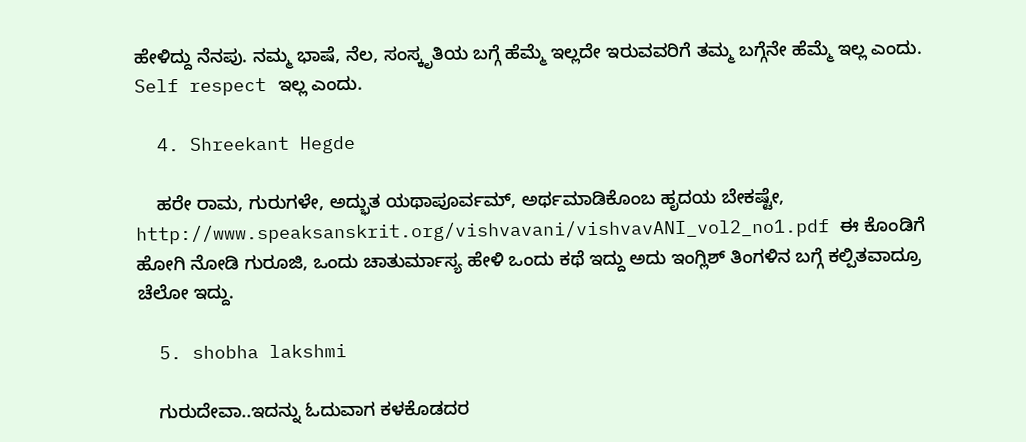ಹೇಳಿದ್ದು ನೆನಪು. ನಮ್ಮ ಭಾಷೆ, ನೆಲ, ಸಂಸ್ಕೃತಿಯ ಬಗ್ಗೆ ಹೆಮ್ಮೆ ಇಲ್ಲದೇ ಇರುವವರಿಗೆ ತಮ್ಮ ಬಗ್ಗೆನೇ ಹೆಮ್ಮೆ ಇಲ್ಲ ಎಂದು. Self respect ಇಲ್ಲ ಎಂದು.

  4. Shreekant Hegde

    ಹರೇ ರಾಮ, ಗುರುಗಳೇ, ಅದ್ಭುತ ಯಥಾಪೂರ್ವಮ್, ಅರ್ಥಮಾಡಿಕೊಂಬ ಹೃದಯ ಬೇಕಷ್ಟೇ, http://www.speaksanskrit.org/vishvavani/vishvavANI_vol2_no1.pdf ಈ ಕೊಂಡಿಗೆ ಹೋಗಿ ನೋಡಿ ಗುರೂಜಿ, ಒಂದು ಚಾತುರ್ಮಾಸ್ಯ ಹೇಳಿ ಒಂದು ಕಥೆ ಇದ್ದು ಅದು ಇಂಗ್ಲಿಶ್ ತಿಂಗಳಿನ ಬಗ್ಗೆ ಕಲ್ಪಿತವಾದ್ರೂ ಚೆಲೋ ಇದ್ದು.

  5. shobha lakshmi

    ಗುರುದೇವಾ..ಇದನ್ನು ಓದುವಾಗ ಕಳಕೊಡದರ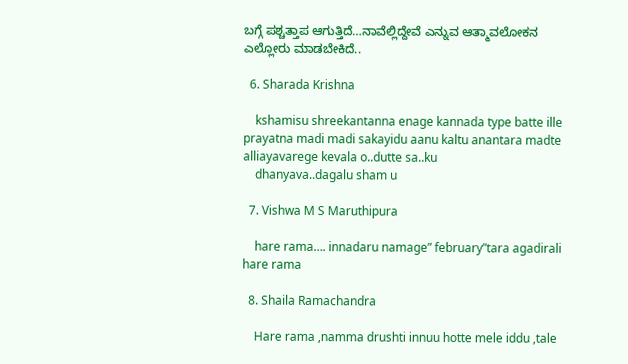ಬಗ್ಗೆ ಪಶ್ಚತ್ತಾಪ ಆಗುತ್ತಿದೆ…ನಾವೆಲ್ಲಿದ್ದೇವೆ ಎನ್ನುವ ಆತ್ಮಾವಲೋಕನ ಎಲ್ಲೋರು ಮಾಡಬೇಕಿದೆ..

  6. Sharada Krishna

    kshamisu shreekantanna enage kannada type batte ille prayatna madi madi sakayidu aanu kaltu anantara madte alliayavarege kevala o..dutte sa..ku
    dhanyava..dagalu sham u

  7. Vishwa M S Maruthipura

    hare rama…. innadaru namage” february”tara agadirali hare rama

  8. Shaila Ramachandra

    Hare rama ,namma drushti innuu hotte mele iddu ,tale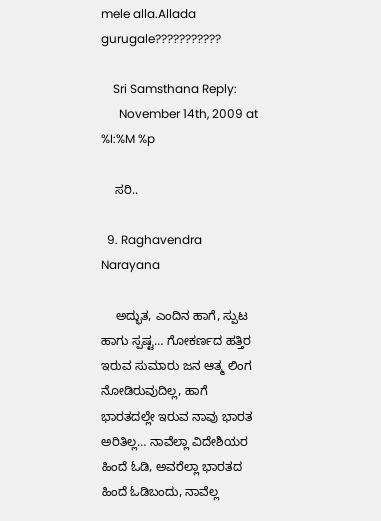mele alla.Allada gurugale???????????

    Sri Samsthana Reply:
      November 14th, 2009 at     %I:%M %p

    ಸರಿ..

  9. Raghavendra Narayana

    ಅದ್ಭುತ, ಎಂದಿನ ಹಾಗೆ, ಸ್ಪುಟ ಹಾಗು ಸ್ಪಷ್ಟ… ಗೋಕರ್ಣದ ಹತ್ತಿರ ಇರುವ ಸುಮಾರು ಜನ ಆತ್ಮ ಲಿಂಗ ನೋಡಿರುವುದಿಲ್ಲ, ಹಾಗೆ ಭಾರತದಲ್ಲೇ ಇರುವ ನಾವು ಭಾರತ ಅರಿತಿಲ್ಲ… ನಾವೆಲ್ಲಾ ವಿದೇಶಿಯರ ಹಿಂದೆ ಓಡಿ, ಅವರೆಲ್ಲಾ ಭಾರತದ ಹಿಂದೆ ಓಡಿಬಂದು, ನಾವೆಲ್ಲ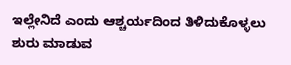ಇಲ್ಲೇನಿದೆ ಎಂದು ಆಶ್ಚರ್ಯದಿಂದ ತಿಳಿದುಕೊಳ್ಳಲು ಶುರು ಮಾಡುವ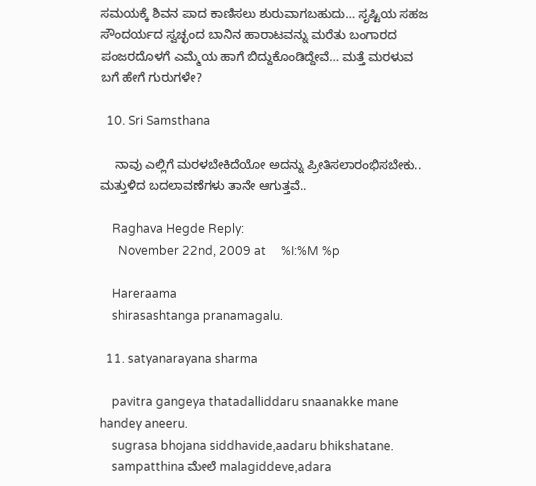ಸಮಯಕ್ಕೆ ಶಿವನ ಪಾದ ಕಾಣಿಸಲು ಶುರುವಾಗಬಹುದು… ಸೃಷ್ಟಿಯ ಸಹಜ ಸೌಂದರ್ಯದ ಸ್ವಚ್ಛಂದ ಬಾನಿನ ಹಾರಾಟವನ್ನು ಮರೆತು ಬಂಗಾರದ ಪಂಜರದೊಳಗೆ ಎಮ್ಮೆಯ ಹಾಗೆ ಬಿದ್ದುಕೊಂಡಿದ್ದೇವೆ… ಮತ್ತೆ ಮರಳುವ ಬಗೆ ಹೇಗೆ ಗುರುಗಳೇ?

  10. Sri Samsthana

    ನಾವು ಎಲ್ಲಿಗೆ ಮರಳಬೇಕಿದೆಯೋ ಅದನ್ನು ಪ್ರೀತಿಸಲಾರಂಭಿಸಬೇಕು.. ಮತ್ತುಳಿದ ಬದಲಾವಣೆಗಳು ತಾನೇ ಆಗುತ್ತವೆ..

    Raghava Hegde Reply:
      November 22nd, 2009 at     %I:%M %p

    Hareraama
    shirasashtanga pranamagalu.

  11. satyanarayana sharma

    pavitra gangeya thatadalliddaru snaanakke mane handey aneeru.
    sugrasa bhojana siddhavide,aadaru bhikshatane.
    sampatthina ಮೇಲೆ malagiddeve,adara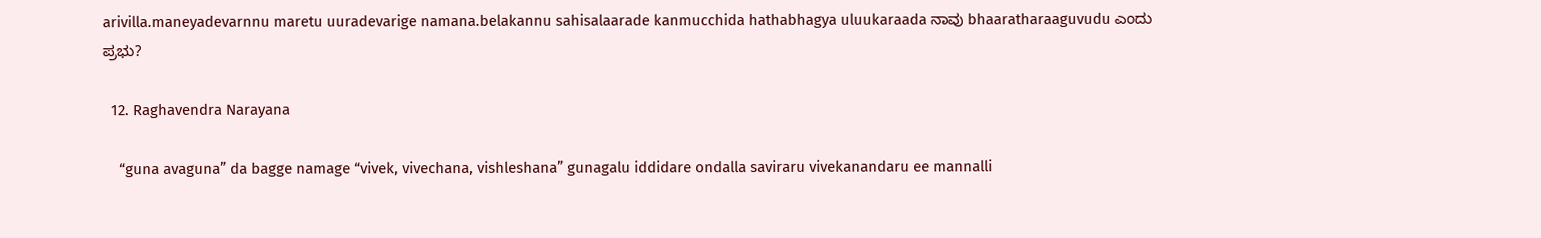arivilla.maneyadevarnnu maretu uuradevarige namana.belakannu sahisalaarade kanmucchida hathabhagya uluukaraada ನಾವು bhaaratharaaguvudu ಎಂದು ಪ್ರಭು?

  12. Raghavendra Narayana

    “guna avaguna” da bagge namage “vivek, vivechana, vishleshana” gunagalu iddidare ondalla saviraru vivekanandaru ee mannalli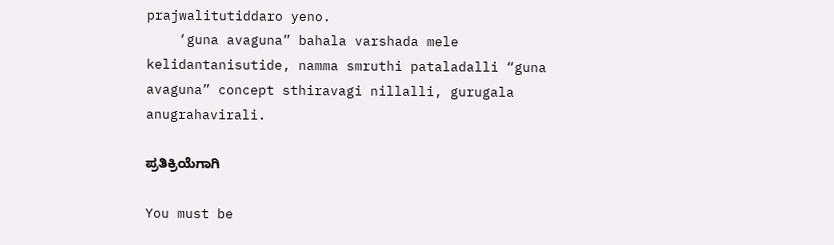prajwalitutiddaro yeno.
    ‘guna avaguna” bahala varshada mele kelidantanisutide, namma smruthi pataladalli “guna avaguna” concept sthiravagi nillalli, gurugala anugrahavirali.

ಪ್ರತಿಕ್ರಿಯೆಗಾಗಿ

You must be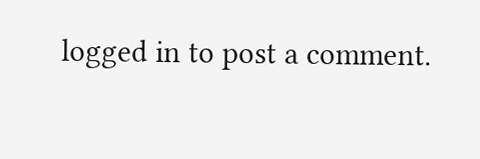logged in to post a comment.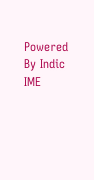Powered By Indic IME